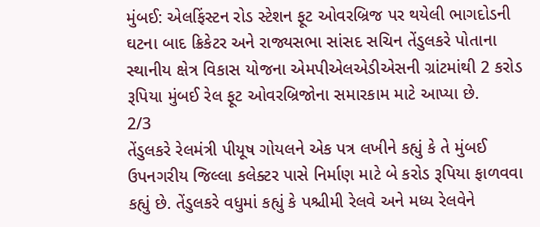મુંબઈ: એલફિંસ્ટન રોડ સ્ટેશન ફૂટ ઓવરબ્રિજ પર થયેલી ભાગદોડની ઘટના બાદ ક્રિકેટર અને રાજ્યસભા સાંસદ સચિન તેંડુલકરે પોતાના સ્થાનીય ક્ષેત્ર વિકાસ યોજના એમપીએલએડીએસની ગ્રાંટમાંથી 2 કરોડ રૂપિયા મુંબઈ રેલ ફૂટ ઓવરબ્રિજોના સમારકામ માટે આપ્યા છે.
2/3
તેંડુલકરે રેલમંત્રી પીયૂષ ગોયલને એક પત્ર લખીને કહ્યું કે તે મુંબઈ ઉપનગરીય જિલ્લા કલેક્ટર પાસે નિર્માણ માટે બે કરોડ રૂપિયા ફાળવવા કહ્યું છે. તેંડુલકરે વધુમાં કહ્યું કે પશ્ચીમી રેલવે અને મધ્ય રેલવેને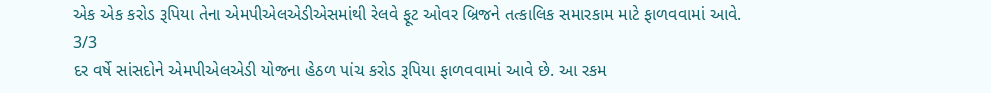એક એક કરોડ રૂપિયા તેના એમપીએલએડીએસમાંથી રેલવે ફૂટ ઓવર બ્રિજને તત્કાલિક સમારકામ માટે ફાળવવામાં આવે.
3/3
દર વર્ષે સાંસદોને એમપીએલએડી યોજના હેઠળ પાંચ કરોડ રૂપિયા ફાળવવામાં આવે છે. આ રકમ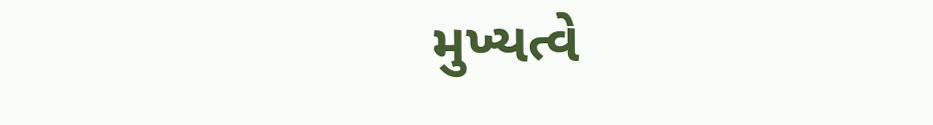મુખ્યત્વે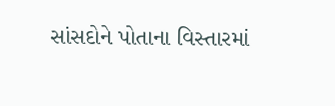સાંસદોને પોતાના વિસ્તારમાં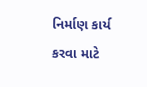નિર્માણ કાર્ય કરવા માટે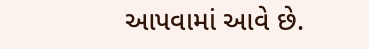આપવામાં આવે છે.